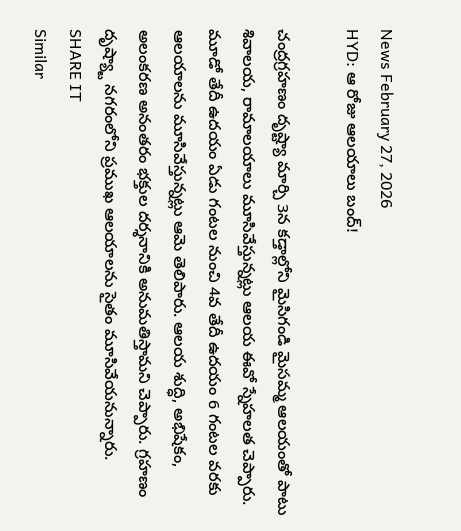News February 27, 2026
HYD: ఆ రోజు ఆలయాలు బంద్!

చంద్రగ్రహణం దృష్ట్యా మార్చి 3న కడ్తాల్లోని మైసిగండి మైసమ్మ ఆలయంతో పాటు శివాలయ, రామాలయాలు మూసివేస్తున్నట్లు ఆలయ ఈవో స్నేహలత చెప్పారు. మూడో తేదీ ఉదయం ఏడు గంటల నుంచి 4వ తేదీ ఉదయం 6 గంటల వరకు ఆలయాలను మూసివేస్తున్నట్లు ఆమె తెలిపారు. ఆలయ శుద్ధి, అభిషేకం, అలంకరణ అనంతరం భక్తుల దర్శనానికి అనుమతిస్తామని చెప్పారు. గ్రహణం దృష్య్టా నగరంలోని ప్రముఖ ఆలయాలను సైతం మూసివేయనున్నారు.
SHARE IT
Similar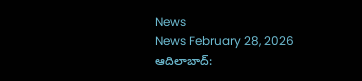News
News February 28, 2026
ఆదిలాబాద్: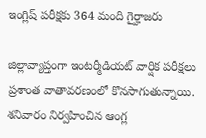ఇంగ్లిష్ పరీక్షకు 364 మంది గైర్హాజరు

జిల్లావ్యాప్తంగా ఇంటర్మీడియట్ వార్షిక పరీక్షలు ప్రశాంత వాతావరణంలో కొనసాగుతున్నాయి. శనివారం నిర్వహించిన ఆంగ్ల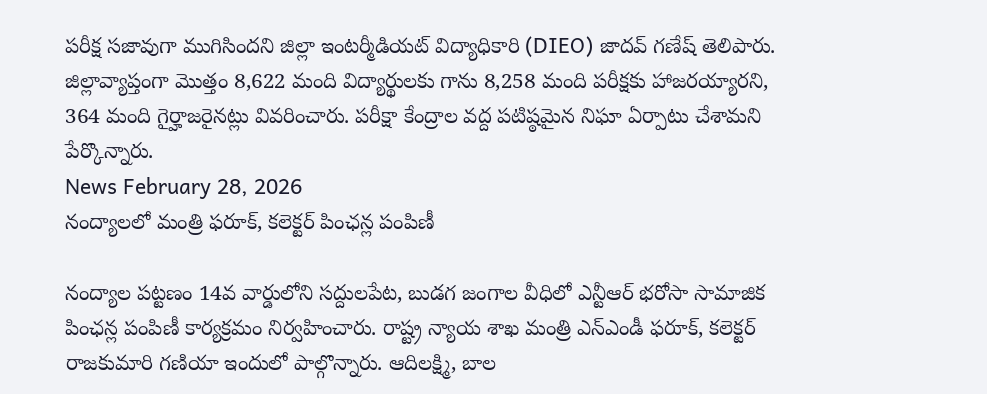పరీక్ష సజావుగా ముగిసిందని జిల్లా ఇంటర్మీడియట్ విద్యాధికారి (DIEO) జాదవ్ గణేష్ తెలిపారు. జిల్లావ్యాప్తంగా మొత్తం 8,622 మంది విద్యార్థులకు గాను 8,258 మంది పరీక్షకు హాజరయ్యారని, 364 మంది గైర్హాజరైనట్లు వివరించారు. పరీక్షా కేంద్రాల వద్ద పటిష్ఠమైన నిఘా ఏర్పాటు చేశామని పేర్కొన్నారు.
News February 28, 2026
నంద్యాలలో మంత్రి ఫరూక్, కలెక్టర్ పింఛన్ల పంపిణీ

నంద్యాల పట్టణం 14వ వార్డులోని సద్దులపేట, బుడగ జంగాల వీధిలో ఎన్టీఆర్ భరోసా సామాజిక పింఛన్ల పంపిణీ కార్యక్రమం నిర్వహించారు. రాష్ట్ర న్యాయ శాఖ మంత్రి ఎన్ఎండీ ఫరూక్, కలెక్టర్ రాజకుమారి గణియా ఇందులో పాల్గొన్నారు. ఆదిలక్ష్మి, బాల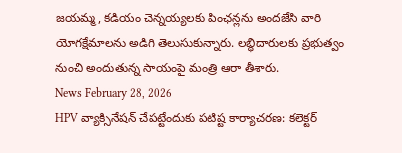జయమ్మ, కడియం చెన్నయ్యలకు పింఛన్లను అందజేసి వారి యోగక్షేమాలను అడిగి తెలుసుకున్నారు. లబ్ధిదారులకు ప్రభుత్వం నుంచి అందుతున్న సాయంపై మంత్రి ఆరా తీశారు.
News February 28, 2026
HPV వ్యాక్సినేషన్ చేపట్టేందుకు పటిష్ట కార్యాచరణ: కలెక్టర్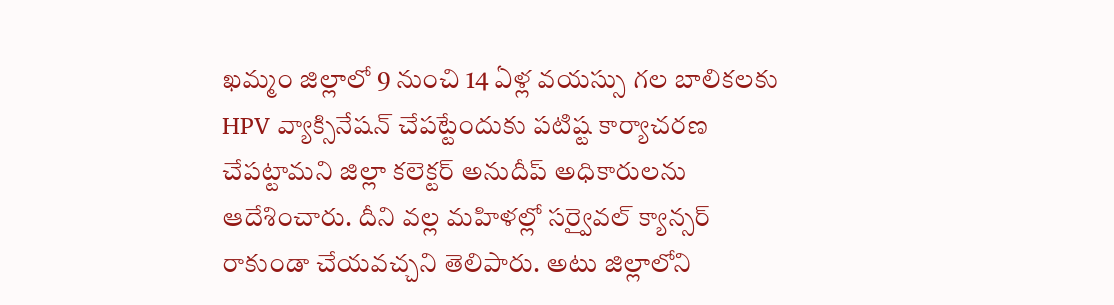ఖమ్మం జిల్లాలో 9 నుంచి 14 ఏళ్ల వయస్సు గల బాలికలకు HPV వ్యాక్సినేషన్ చేపట్టేందుకు పటిష్ట కార్యాచరణ చేపట్టామని జిల్లా కలెక్టర్ అనుదీప్ అధికారులను ఆదేశించారు. దీని వల్ల మహిళల్లో సర్వైవల్ క్యాన్సర్ రాకుండా చేయవచ్చని తెలిపారు. అటు జిల్లాలోని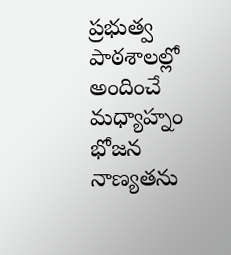ప్రభుత్వ పాఠశాలల్లో అందించే మధ్యాహ్నం భోజన నాణ్యతను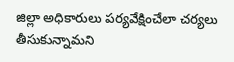జిల్లా అధికారులు పర్యవేక్షించేలా చర్యలు తీసుకున్నామని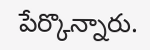పేర్కొన్నారు.